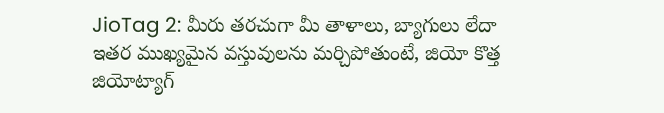JioTag 2: మీరు తరచుగా మీ తాళాలు, బ్యాగులు లేదా ఇతర ముఖ్యమైన వస్తువులను మర్చిపోతుంటే, జియో కొత్త జియోట్యాగ్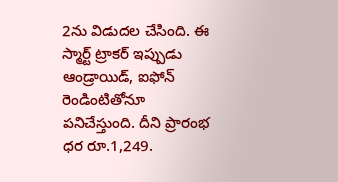2ను విడుదల చేసింది. ఈ స్మార్ట్ ట్రాకర్ ఇప్పుడు ఆండ్రాయిడ్, ఐఫోన్ రెండింటితోనూ పనిచేస్తుంది. దీని ప్రారంభ ధర రూ.1,249.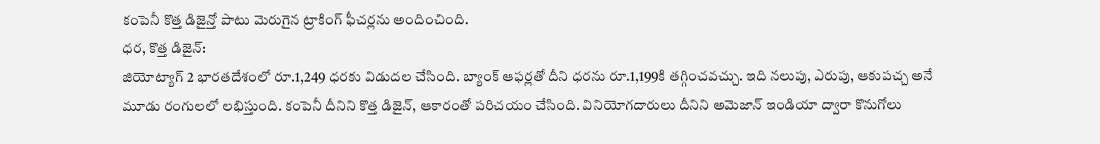కంపెనీ కొత్త డిజైన్తో పాటు మెరుగైన ట్రాకింగ్ ఫీచర్లను అందించింది.
ధర, కొత్త డిజైన్:
జియోట్యాగ్ 2 భారతదేశంలో రూ.1,249 ధరకు విడుదల చేసింది. బ్యాంక్ ఆఫర్లతో దీని ధరను రూ.1,199కి తగ్గించవచ్చు. ఇది నలుపు, ఎరుపు, ఆకుపచ్చ అనే మూడు రంగులలో లభిస్తుంది. కంపెనీ దీనిని కొత్త డిజైన్, ఆకారంతో పరిచయం చేసింది. వినియోగదారులు దీనిని అమెజాన్ ఇండియా ద్వారా కొనుగోలు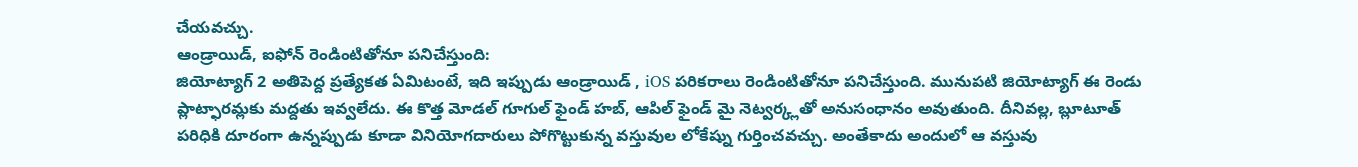చేయవచ్చు.
ఆండ్రాయిడ్, ఐఫోన్ రెండింటితోనూ పనిచేస్తుంది:
జియోట్యాగ్ 2 అతిపెద్ద ప్రత్యేకత ఏమిటంటే, ఇది ఇప్పుడు ఆండ్రాయిడ్ , iOS పరికరాలు రెండింటితోనూ పనిచేస్తుంది. మునుపటి జియోట్యాగ్ ఈ రెండు ప్లాట్ఫారమ్లకు మద్దతు ఇవ్వలేదు. ఈ కొత్త మోడల్ గూగుల్ ఫైండ్ హబ్, ఆపిల్ ఫైండ్ మై నెట్వర్క్లతో అనుసంధానం అవుతుంది. దీనివల్ల, బ్లూటూత్ పరిధికి దూరంగా ఉన్నప్పుడు కూడా వినియోగదారులు పోగొట్టుకున్న వస్తువుల లోకేష్ను గుర్తించవచ్చు. అంతేకాదు అందులో ఆ వస్తువు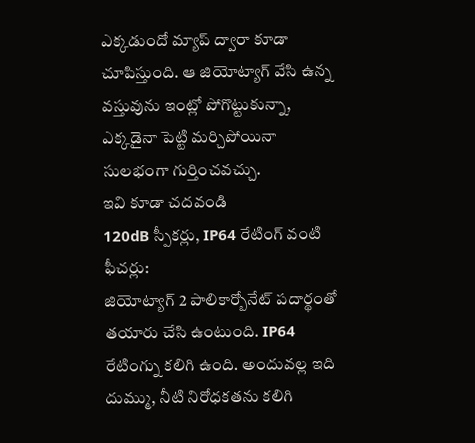ఎక్కడుందో మ్యాప్ ద్వారా కూడా చూపిస్తుంది. ఆ జియోట్యాగ్ వేసి ఉన్న వస్తువును ఇంట్లో పోగొట్టుకున్నా, ఎక్కడైనా పెట్టి మర్చిపోయినా సులభంగా గుర్తించవచ్చు.
ఇవి కూడా చదవండి
120dB స్పీకర్లు, IP64 రేటింగ్ వంటి ఫీచర్లు:
జియోట్యాగ్ 2 పాలికార్బోనేట్ పదార్థంతో తయారు చేసి ఉంటుంది. IP64 రేటింగ్ను కలిగి ఉంది. అందువల్ల ఇది దుమ్ము, నీటి నిరోధకతను కలిగి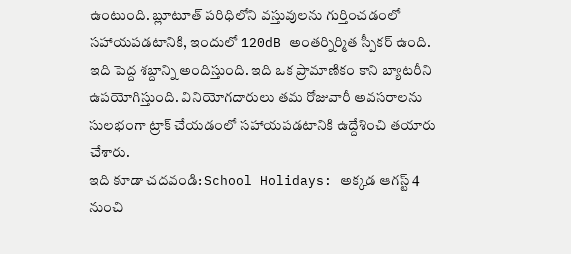ఉంటుంది. బ్లూటూత్ పరిధిలోని వస్తువులను గుర్తించడంలో సహాయపడటానికి, ఇందులో 120dB అంతర్నిర్మిత స్పీకర్ ఉంది. ఇది పెద్ద శబ్దాన్ని అందిస్తుంది. ఇది ఒక ప్రామాణికం కాని బ్యాటరీని ఉపయోగిస్తుంది. వినియోగదారులు తమ రోజువారీ అవసరాలను సులభంగా ట్రాక్ చేయడంలో సహాయపడటానికి ఉద్దేశించి తయారు చేశారు.
ఇది కూడా చదవండి: School Holidays: అక్కడ ఆగస్ట్ 4 నుంచి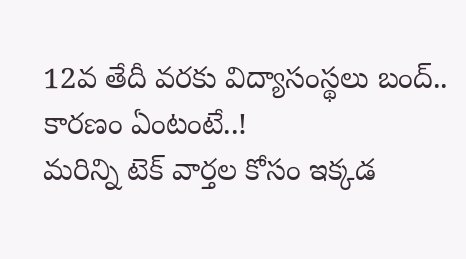12వ తేదీ వరకు విద్యాసంస్థలు బంద్.. కారణం ఏంటంటే..!
మరిన్ని టెక్ వార్తల కోసం ఇక్కడ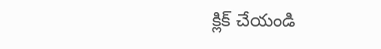క్లిక్ చేయండి